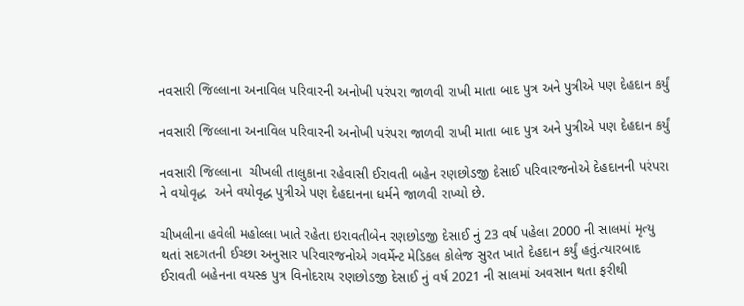નવસારી જિલ્લાના અનાવિલ પરિવારની અનોખી પરંપરા જાળવી રાખી માતા બાદ પુત્ર અને પુત્રીએ પણ દેહદાન કર્યું

નવસારી જિલ્લાના અનાવિલ પરિવારની અનોખી પરંપરા જાળવી રાખી માતા બાદ પુત્ર અને પુત્રીએ પણ દેહદાન કર્યું

નવસારી જિલ્લાના  ચીખલી તાલુકાના રહેવાસી ઈરાવતી બહેન રણછોડજી દેસાઈ પરિવારજનોએ દેહદાનની પરંપરા ને વયોવૃદ્ધ  અને વયોવૃદ્ધ પુત્રીએ પણ દેહદાનના ધર્મને જાળવી રાખ્યો છે.

ચીખલીના હવેલી મહોલ્લા ખાતે રહેતા ઇરાવતીબેન રણછોડજી દેસાઈ નું 23 વર્ષ પહેલા 2000 ની સાલમાં મૃત્યુ થતાં સદગતની ઈચ્છા અનુસાર પરિવારજનોએ ગવર્મેન્ટ મેડિકલ કોલેજ સુરત ખાતે દેહદાન કર્યું હતું.ત્યારબાદ ઈરાવતી બહેનના વયસ્ક પુત્ર વિનોદરાય રણછોડજી દેસાઈ નું વર્ષ 2021 ની સાલમાં અવસાન થતા ફરીથી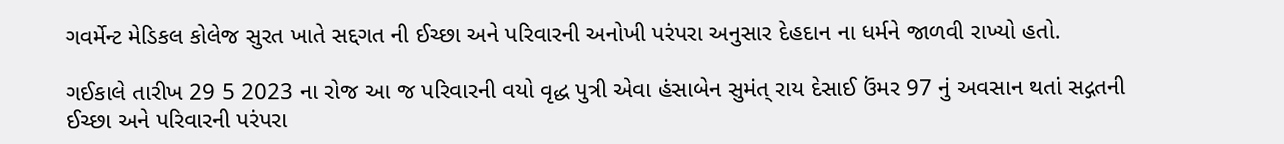ગવર્મેન્ટ મેડિકલ કોલેજ સુરત ખાતે સદ્દગત ની ઈચ્છા અને પરિવારની અનોખી પરંપરા અનુસાર દેહદાન ના ધર્મને જાળવી રાખ્યો હતો.

ગઈકાલે તારીખ 29 5 2023 ના રોજ આ જ પરિવારની વયો વૃદ્ધ પુત્રી એવા હંસાબેન સુમંત્ રાય દેસાઈ ઉંમર 97 નું અવસાન થતાં સદ્ગતની ઈચ્છા અને પરિવારની પરંપરા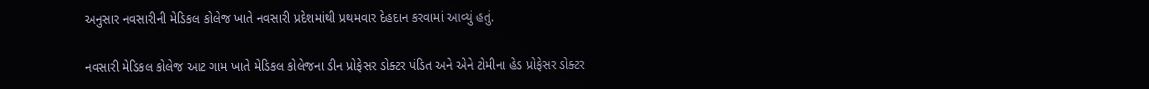અનુસાર નવસારીની મેડિકલ કોલેજ ખાતે નવસારી પ્રદેશમાંથી પ્રથમવાર દેહદાન કરવામાં આવ્યું હતું.

નવસારી મેડિકલ કોલેજ આટ ગામ ખાતે મેડિકલ કોલેજના ડીન પ્રોફેસર ડોક્ટર પંડિત અને એને ટોમીના હેડ પ્રોફેસર ડોક્ટર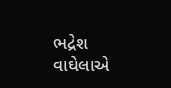ભદ્રેશ વાઘેલાએ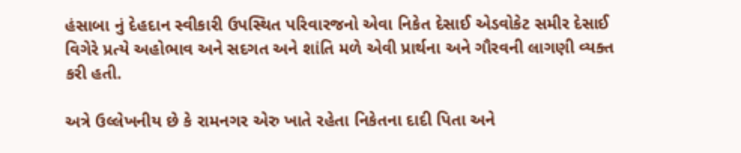હંસાબા નું દેહદાન સ્વીકારી ઉપસ્થિત પરિવારજનો એવા નિકેત દેસાઈ એડવોકેટ સમીર દેસાઈ વિગેરે પ્રત્યે અહોભાવ અને સદગત અને શાંતિ મળે એવી પ્રાર્થના અને ગૌરવની લાગણી વ્યક્ત કરી હતી.

અત્રે ઉલ્લેખનીય છે કે રામનગર એરુ ખાતે રહેતા નિકેતના દાદી પિતા અને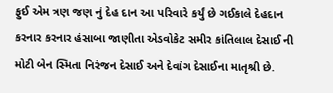ફુઈ એમ ત્રણ જણ નું દેહ દાન આ પરિવારે કર્યું છે ગઈકાલે દેહદાન કરનાર કરનાર હંસાબા જાણીતા એડવોકેટ સમીર કાંતિલાલ દેસાઈ ની મોટી બેન સ્મિતા નિરંજન દેસાઈ અને દેવાંગ દેસાઈના માતૃશ્રી છે.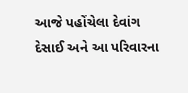આજે પહોંચેલા દેવાંગ દેસાઈ અને આ પરિવારના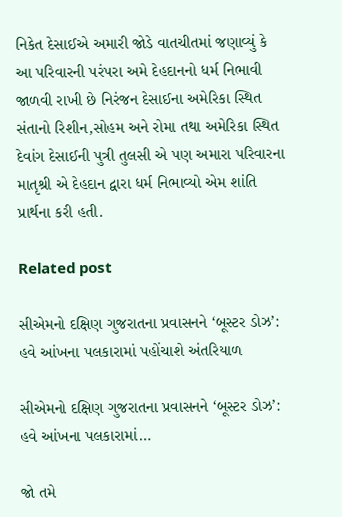નિકેત દેસાઈએ અમારી જોડે વાતચીતમાં જણાવ્યું કે આ પરિવારની પરંપરા અમે દેહદાનનો ધર્મ નિભાવી જાળવી રાખી છે નિરંજન દેસાઈના અમેરિકા સ્થિત સંતાનો રિશીન,સોહમ અને રોમા તથા અમેરિકા સ્થિત દેવાંગ દેસાઈની પુત્રી તુલસી એ પણ અમારા પરિવારના માતૃશ્રી એ દેહદાન દ્વારા ધર્મ નિભાવ્યો એમ શાંતિ પ્રાર્થના કરી હતી.

Related post

સીએમનો દક્ષિણ ગુજરાતના પ્રવાસનને ‘બૂસ્ટર ડોઝ’: હવે આંખના પલકારામાં પહોંચાશે અંતરિયાળ

સીએમનો દક્ષિણ ગુજરાતના પ્રવાસનને ‘બૂસ્ટર ડોઝ’: હવે આંખના પલકારામાં…

જો તમે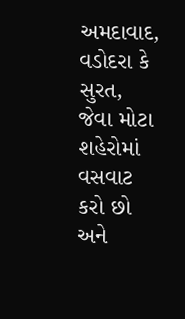અમદાવાદ, વડોદરા કે સુરત, જેવા મોટા શહેરોમાં વસવાટ કરો છો અને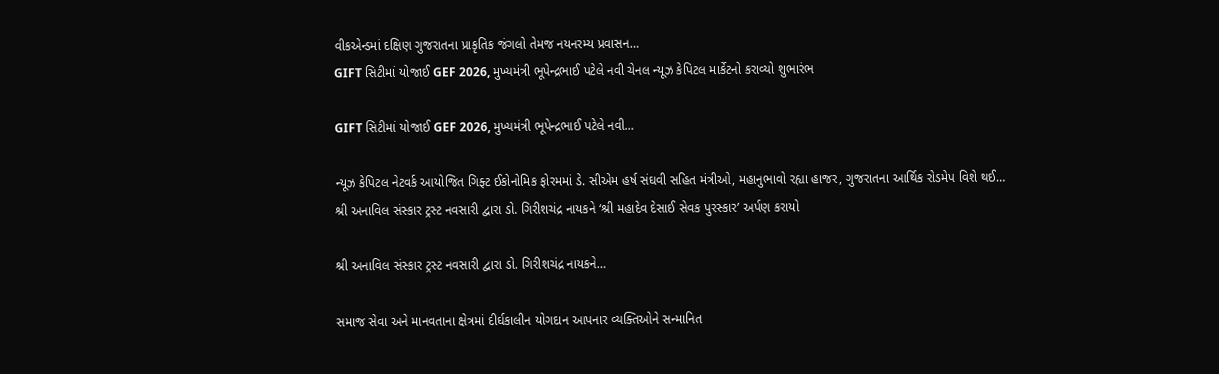વીકએન્ડમાં દક્ષિણ ગુજરાતના પ્રાકૃતિક જંગલો તેમજ નયનરમ્ય પ્રવાસન…
GIFT સિટીમાં યોજાઈ GEF 2026, મુખ્યમંત્રી ભૂપેન્દ્રભાઈ પટેલે નવી ચેનલ ન્યૂઝ કેપિટલ માર્કેટનો કરાવ્યો શુભારંભ

GIFT સિટીમાં યોજાઈ GEF 2026, મુખ્યમંત્રી ભૂપેન્દ્રભાઈ પટેલે નવી…

ન્યૂઝ કેપિટલ નેટવર્ક આયોજિત ગિફ્ટ ઈકોનોમિક ફોરમમાં ડે. સીએમ હર્ષ સંઘવી સહિત મંત્રીઓ, મહાનુભાવો રહ્યા હાજર, ગુજરાતના આર્થિક રોડમેપ વિશે થઈ…
શ્રી અનાવિલ સંસ્કાર ટ્રસ્ટ નવસારી દ્વારા ડો. ગિરીશચંદ્ર નાયકને ‘શ્રી મહાદેવ દેસાઈ સેવક પુરસ્કાર’ અર્પણ કરાયો

શ્રી અનાવિલ સંસ્કાર ટ્રસ્ટ નવસારી દ્વારા ડો. ગિરીશચંદ્ર નાયકને…

સમાજ સેવા અને માનવતાના ક્ષેત્રમાં દીર્ઘકાલીન યોગદાન આપનાર વ્યક્તિઓને સન્માનિત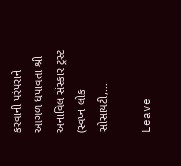કરવાની પરંપરાને આગળ ધપાવતા શ્રી અનાવિલ સંસ્કાર ટ્રસ્ટ (સ્વપ્ન લોક સોસાયટી,…

Leave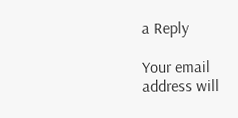a Reply

Your email address will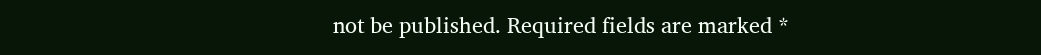not be published. Required fields are marked *